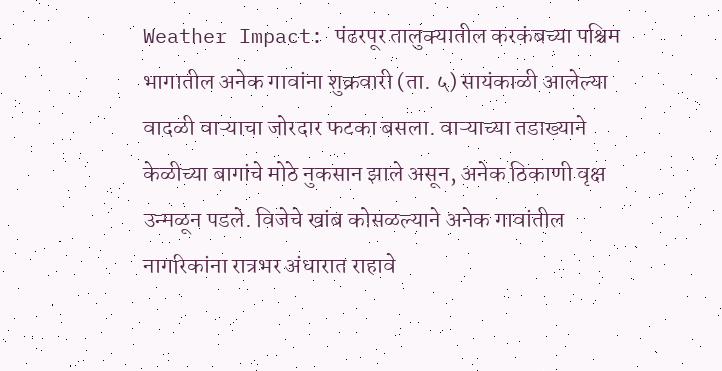Weather Impact: पंढरपूर तालुक्यातील करकंबच्या पश्चिम भागातील अनेक गावांना शुक्रवारी (ता. ५) सायंकाळी आलेल्या वादळी वाऱ्याचा जोरदार फटका बसला. वाऱ्याच्या तडाख्याने केळीच्या बागांचे मोठे नुकसान झाले असून, अनेक ठिकाणी वृक्ष उन्मळून पडले. विजेचे खांब कोसळल्याने अनेक गावांतील नागरिकांना रात्रभर अंधारात राहावे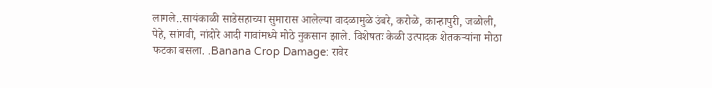लागले..सायंकाळी साडेसहाच्या सुमारास आलेल्या वादळामुळे उंबरे, करोळे, कान्हापुरी, जळोली, पेहे, सांगवी, नांदोरे आदी गावांमध्ये मोठे नुकसान झाले. विशेषतः केळी उत्पादक शेतकऱ्यांना मोठा फटका बसला. .Banana Crop Damage: रावेर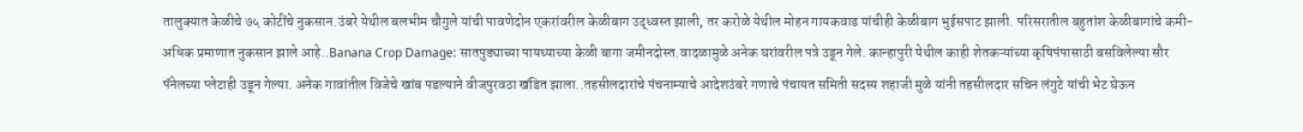तालुक्यात केळीचे ७५ कोटींचे नुकसान.उंबरे येथील बलभीम चौगुले यांची पावणेदोन एकरांवरील केळीबाग उद्ध्वस्त झाली, तर करोळे येथील मोहन गायकवाड यांचीही केळीबाग भुईसपाट झाली. परिसरातील बहुतांश केळीबागांचे कमी-अधिक प्रमाणात नुकसान झाले आहे..Banana Crop Damage: सातपुड्याच्या पायथ्याच्या केळी बागा जमीनदोस्त.वादळामुळे अनेक घरांवरील पत्रे उडून गेले. कान्हापुरी येथील काही शेतकऱ्यांच्या कृषिपंपासाठी बसविलेल्या सौर पॅनेलच्या प्लेटाही उडून गेल्या. अनेक गावांतील विजेचे खांब पडल्याने वीजपुरवठा खंडित झाला..तहसीलदारांचे पंचनाम्याचे आदेशउंबरे गणाचे पंचायत समिती सदस्य शहाजी मुळे यांनी तहसीलदार सचिन लंगुटे यांची भेट घेऊन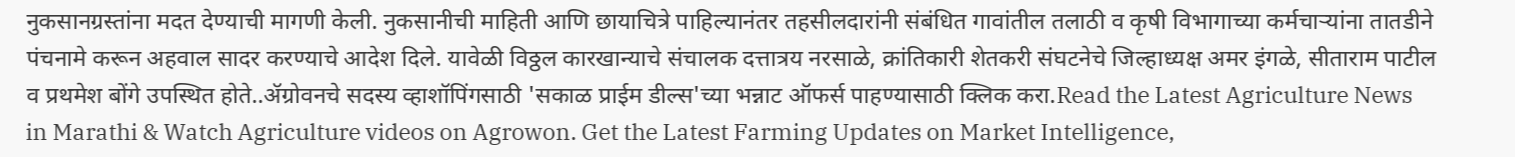नुकसानग्रस्तांना मदत देण्याची मागणी केली. नुकसानीची माहिती आणि छायाचित्रे पाहिल्यानंतर तहसीलदारांनी संबंधित गावांतील तलाठी व कृषी विभागाच्या कर्मचाऱ्यांना तातडीने पंचनामे करून अहवाल सादर करण्याचे आदेश दिले. यावेळी विठ्ठल कारखान्याचे संचालक दत्तात्रय नरसाळे, क्रांतिकारी शेतकरी संघटनेचे जिल्हाध्यक्ष अमर इंगळे, सीताराम पाटील व प्रथमेश बोंगे उपस्थित होते..ॲग्रोवनचे सदस्य व्हाशॉपिंगसाठी 'सकाळ प्राईम डील्स'च्या भन्नाट ऑफर्स पाहण्यासाठी क्लिक करा.Read the Latest Agriculture News in Marathi & Watch Agriculture videos on Agrowon. Get the Latest Farming Updates on Market Intelligence,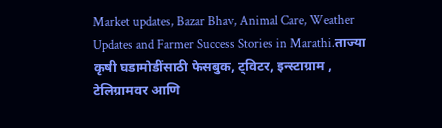Market updates, Bazar Bhav, Animal Care, Weather Updates and Farmer Success Stories in Marathi.ताज्या कृषी घडामोडींसाठी फेसबुक, ट्विटर, इन्स्टाग्राम , टेलिग्रामवर आणि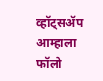व्हॉट्सॲप आम्हाला फॉलो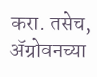करा. तसेच, ॲग्रोवनच्या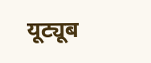यूट्यूब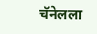चॅनेलला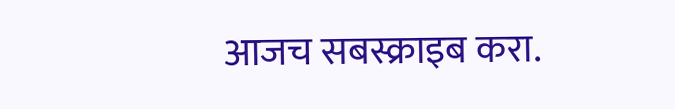आजच सबस्क्राइब करा.